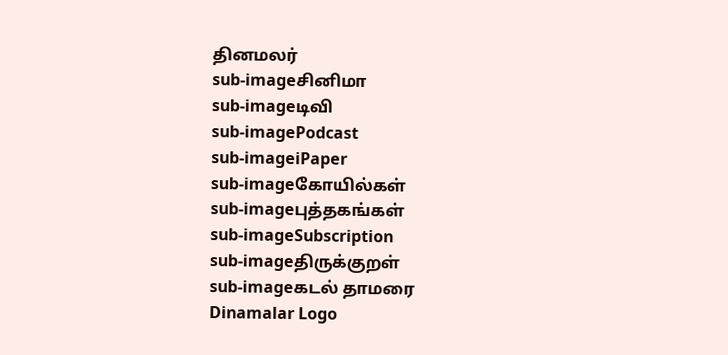தினமலர்
sub-imageசினிமா
sub-imageடிவி
sub-imagePodcast
sub-imageiPaper
sub-imageகோயில்கள்
sub-imageபுத்தகங்கள்
sub-imageSubscription
sub-imageதிருக்குறள்
sub-imageகடல் தாமரை
Dinamalar Logo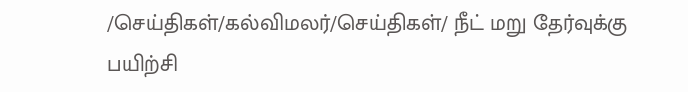/செய்திகள்/கல்விமலர்/செய்திகள்/ நீட் மறு தேர்வுக்கு பயிற்சி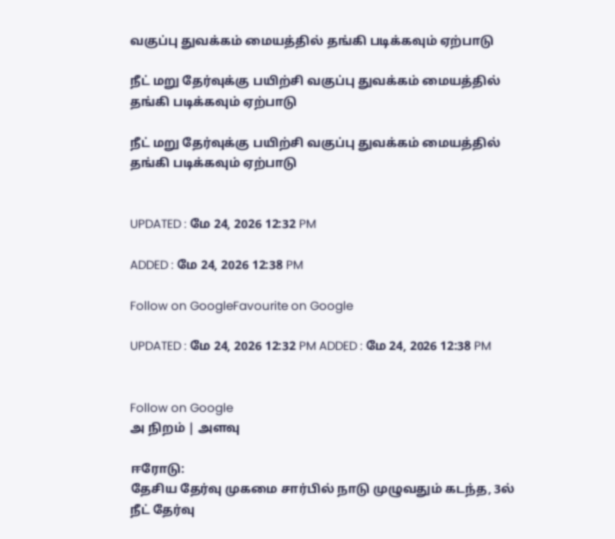வகுப்பு துவக்கம் மையத்தில் தங்கி படிக்கவும் ஏற்பாடு

நீட் மறு தேர்வுக்கு பயிற்சி வகுப்பு துவக்கம் மையத்தில் தங்கி படிக்கவும் ஏற்பாடு

நீட் மறு தேர்வுக்கு பயிற்சி வகுப்பு துவக்கம் மையத்தில் தங்கி படிக்கவும் ஏற்பாடு


UPDATED : மே 24, 2026 12:32 PM

ADDED : மே 24, 2026 12:38 PM

Follow on GoogleFavourite on Google

UPDATED : மே 24, 2026 12:32 PM ADDED : மே 24, 2026 12:38 PM


Follow on Google
அ நிறம் | அளவு

ஈரோடு:
தேசிய தேர்வு முகமை சார்பில் நாடு முழுவதும் கடந்த, 3ல் நீட் தேர்வு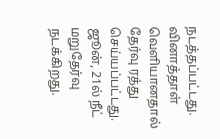நடத்தப்பட்டது. வினாத்தாள் வெளியானதால் தேர்வு ரத்து செய்யப்பட்டது. ஜூன், 21ல் நீட் மறுதேர்வு நடக்கிறது.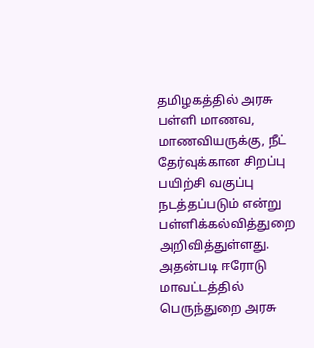தமிழகத்தில் அரசு பள்ளி மாணவ, மாணவியருக்கு, நீட் தேர்வுக்கான சிறப்பு பயிற்சி வகுப்பு நடத்தப்படும் என்று பள்ளிக்கல்வித்துறை அறிவித்துள்ளது. அதன்படி ஈரோடு மாவட்டத்தில் பெருந்துறை அரசு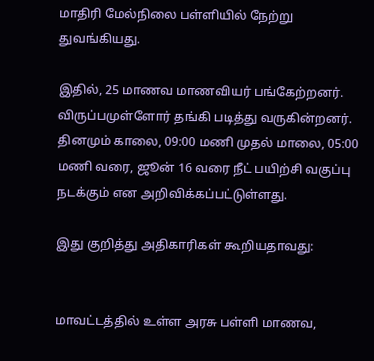மாதிரி மேல்நிலை பள்ளியில் நேற்று துவங்கியது.

இதில், 25 மாணவ மாணவியர் பங்கேற்றனர். விருப்பமுள்ளோர் தங்கி படித்து வருகின்றனர். தினமும் காலை, 09:00 மணி முதல் மாலை, 05:00 மணி வரை, ஜூன் 16 வரை நீட் பயிற்சி வகுப்பு நடக்கும் என அறிவிக்கப்பட்டுள்ளது.

இது குறித்து அதிகாரிகள் கூறியதாவது:


மாவட்டத்தில் உள்ள அரசு பள்ளி மாணவ,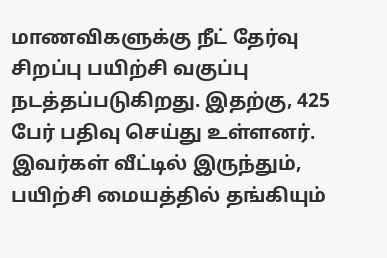மாணவிகளுக்கு நீட் தேர்வு சிறப்பு பயிற்சி வகுப்பு நடத்தப்படுகிறது. இதற்கு, 425 பேர் பதிவு செய்து உள்ளனர். இவர்கள் வீட்டில் இருந்தும், பயிற்சி மையத்தில் தங்கியும்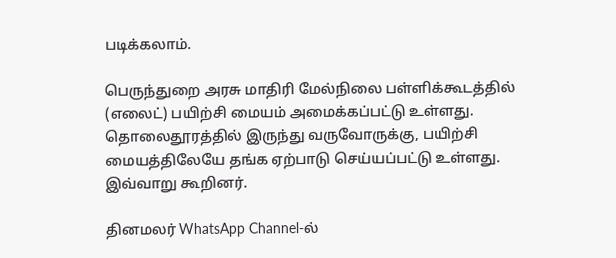படிக்கலாம்.

பெருந்துறை அரசு மாதிரி மேல்நிலை பள்ளிக்கூடத்தில் (எலைட்) பயிற்சி மையம் அமைக்கப்பட்டு உள்ளது. தொலைதூரத்தில் இருந்து வருவோருக்கு, பயிற்சி மையத்திலேயே தங்க ஏற்பாடு செய்யப்பட்டு உள்ளது. இவ்வாறு கூறினர்.

தினமலர் WhatsApp Channel-ல்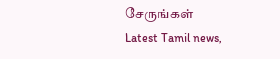சேருங்கள்
Latest Tamil news,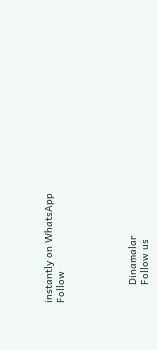instantly on WhatsApp
Follow





      Dinamalar
      Follow us